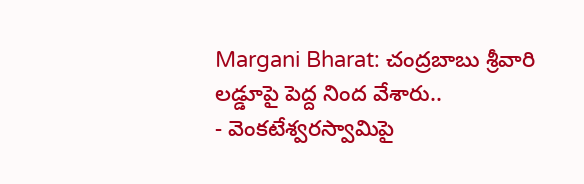Margani Bharat: చంద్రబాబు శ్రీవారి లడ్డూపై పెద్ద నింద వేశారు..
- వెంకటేశ్వరస్వామిపై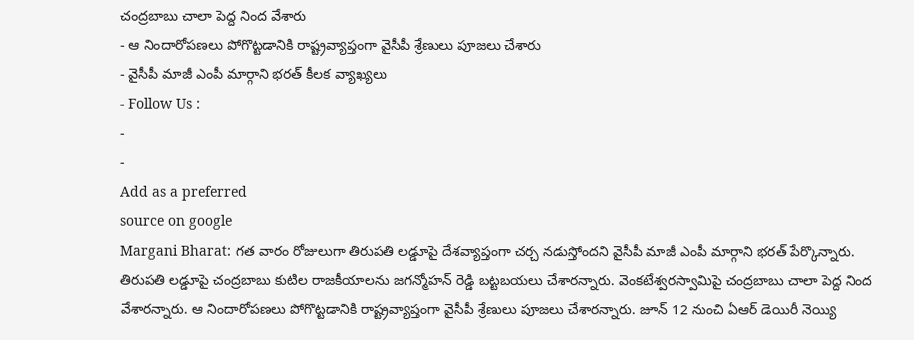చంద్రబాబు చాలా పెద్ద నింద వేశారు
- ఆ నిందారోపణలు పోగొట్టడానికి రాష్ట్రవ్యాప్తంగా వైసీపీ శ్రేణులు పూజలు చేశారు
- వైసీపీ మాజీ ఎంపీ మార్గాని భరత్ కీలక వ్యాఖ్యలు
- Follow Us :
-
-
Add as a preferred
source on google
Margani Bharat: గత వారం రోజులుగా తిరుపతి లడ్డూపై దేశవ్యాప్తంగా చర్చ నడుస్తోందని వైసీపీ మాజీ ఎంపీ మార్గాని భరత్ పేర్కొన్నారు. తిరుపతి లడ్డూపై చంద్రబాబు కుటిల రాజకీయాలను జగన్మోహన్ రెడ్డి బట్టబయలు చేశారన్నారు. వెంకటేశ్వరస్వామిపై చంద్రబాబు చాలా పెద్ద నింద వేశారన్నారు. ఆ నిందారోపణలు పోగొట్టడానికి రాష్ట్రవ్యాప్తంగా వైసీపీ శ్రేణులు పూజలు చేశారన్నారు. జూన్ 12 నుంచి ఏఆర్ డెయిరీ నెయ్యి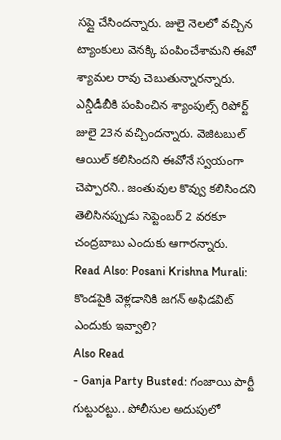సప్లై చేసిందన్నారు. జులై నెలలో వచ్చిన ట్యాంకులు వెనక్కి పంపించేశామని ఈవో శ్యామల రావు చెబుతున్నారన్నారు. ఎన్డీడీబీకి పంపించిన శ్యాంపుల్స్ రిపోర్ట్ జులై 23న వచ్చిందన్నారు. వెజిటబుల్ ఆయిల్ కలిసిందని ఈవోనే స్వయంగా చెప్పారని.. జంతువుల కొవ్వు కలిసిందని తెలిసినప్పుడు సెప్టెంబర్ 2 వరకూ చంద్రబాబు ఎందుకు ఆగారన్నారు.
Read Also: Posani Krishna Murali: కొండపైకి వెళ్లడానికి జగన్ అఫిడవిట్ ఎందుకు ఇవ్వాలి?
Also Read
- Ganja Party Busted: గంజాయి పార్టీ గుట్టురట్టు.. పోలీసుల అదుపులో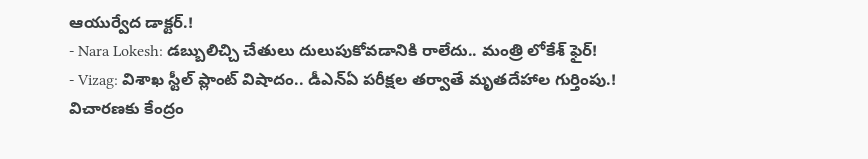ఆయుర్వేద డాక్టర్.!
- Nara Lokesh: డబ్బులిచ్చి చేతులు దులుపుకోవడానికి రాలేదు.. మంత్రి లోకేశ్ ఫైర్!
- Vizag: విశాఖ స్టీల్ ప్లాంట్ విషాదం.. డీఎన్ఏ పరీక్షల తర్వాతే మృతదేహాల గుర్తింపు.! విచారణకు కేంద్రం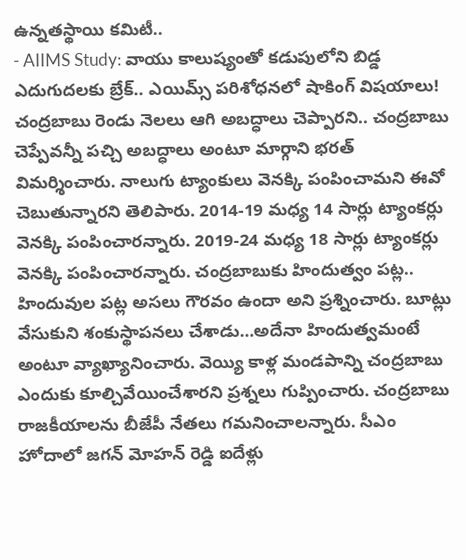ఉన్నతస్థాయి కమిటీ..
- AIIMS Study: వాయు కాలుష్యంతో కడుపులోని బిడ్డ ఎదుగుదలకు బ్రేక్.. ఎయిమ్స్ పరిశోధనలో షాకింగ్ విషయాలు!
చంద్రబాబు రెండు నెలలు ఆగి అబద్ధాలు చెప్పారని.. చంద్రబాబు చెప్పేవన్నీ పచ్చి అబద్ధాలు అంటూ మార్గాని భరత్ విమర్శించారు. నాలుగు ట్యాంకులు వెనక్కి పంపించామని ఈవో చెబుతున్నారని తెలిపారు. 2014-19 మధ్య 14 సార్లు ట్యాంకర్లు వెనక్కి పంపించారన్నారు. 2019-24 మధ్య 18 సార్లు ట్యాంకర్లు వెనక్కి పంపించారన్నారు. చంద్రబాబుకు హిందుత్వం పట్ల.. హిందువుల పట్ల అసలు గౌరవం ఉందా అని ప్రశ్నించారు. బూట్లు వేసుకుని శంకుస్థాపనలు చేశాడు…అదేనా హిందుత్వమంటే అంటూ వ్యాఖ్యానించారు. వెయ్యి కాళ్ల మండపాన్ని చంద్రబాబు ఎందుకు కూల్చివేయించేశారని ప్రశ్నలు గుప్పించారు. చంద్రబాబు రాజకీయాలను బీజేపీ నేతలు గమనించాలన్నారు. సీఎం హోదాలో జగన్ మోహన్ రెడ్డి ఐదేళ్లు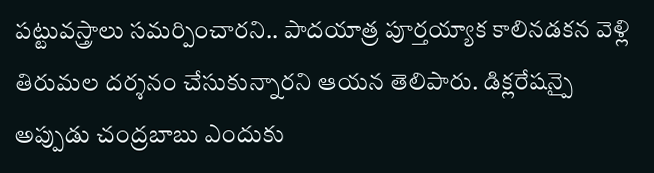పట్టువస్త్రాలు సమర్పించారని.. పాదయాత్ర పూర్తయ్యాక కాలినడకన వెళ్లి తిరుమల దర్శనం చేసుకున్నారని ఆయన తెలిపారు. డిక్లరేషన్పై అప్పుడు చంద్రబాబు ఎందుకు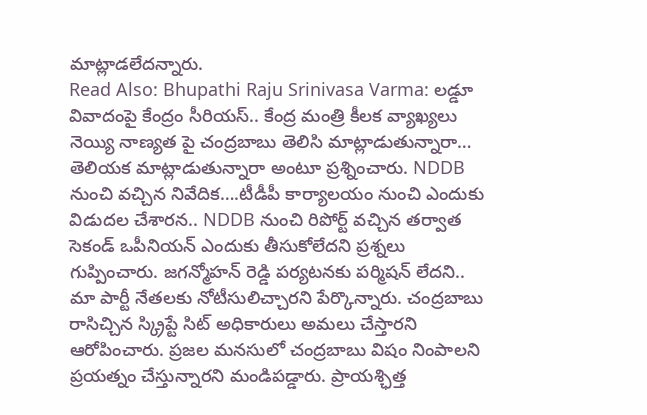మాట్లాడలేదన్నారు.
Read Also: Bhupathi Raju Srinivasa Varma: లడ్డూ వివాదంపై కేంద్రం సీరియస్.. కేంద్ర మంత్రి కీలక వ్యాఖ్యలు
నెయ్యి నాణ్యత పై చంద్రబాబు తెలిసి మాట్లాడుతున్నారా… తెలియక మాట్లాడుతున్నారా అంటూ ప్రశ్నించారు. NDDB నుంచి వచ్చిన నివేదిక….టీడీపీ కార్యాలయం నుంచి ఎందుకు విడుదల చేశారన.. NDDB నుంచి రిపోర్ట్ వచ్చిన తర్వాత సెకండ్ ఒపీనియన్ ఎందుకు తీసుకోలేదని ప్రశ్నలు గుప్పించారు. జగన్మోహన్ రెడ్డి పర్యటనకు పర్మిషన్ లేదని.. మా పార్టీ నేతలకు నోటీసులిచ్చారని పేర్కొన్నారు. చంద్రబాబు రాసిచ్చిన స్క్రిప్టే సిట్ అధికారులు అమలు చేస్తారని ఆరోపించారు. ప్రజల మనసులో చంద్రబాబు విషం నింపాలని ప్రయత్నం చేస్తున్నారని మండిపడ్డారు. ప్రాయశ్ఛిత్త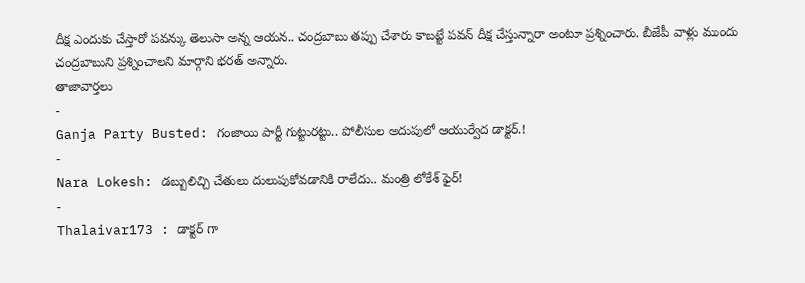దీక్ష ఎందుకు చేస్తారో పవన్కు తెలుసా అన్న ఆయన.. చంద్రబాబు తప్పు చేశారు కాబట్టే పవన్ దీక్ష చేస్తున్నారా అంటూ ప్రశ్నించారు. బీజేపీ వాళ్లు ముందు చంద్రబాబుని ప్రశ్నించాలని మార్గాని భరత్ అన్నారు.
తాజావార్తలు
-
Ganja Party Busted: గంజాయి పార్టీ గుట్టురట్టు.. పోలీసుల అదుపులో ఆయుర్వేద డాక్టర్.!
-
Nara Lokesh: డబ్బులిచ్చి చేతులు దులుపుకోవడానికి రాలేదు.. మంత్రి లోకేశ్ ఫైర్!
-
Thalaivar173 : డాక్టర్ గా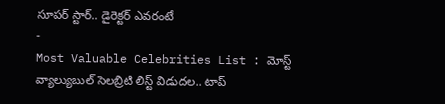సూపర్ స్టార్.. డైరెక్టర్ ఎవరంటే
-
Most Valuable Celebrities List : మోస్ట్ వ్యాల్యుబుల్ సెలబ్రిటి లిస్ట్ విడుదల.. టాప్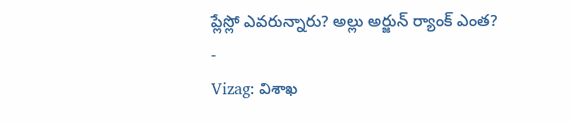ప్లేస్లో ఎవరున్నారు? అల్లు అర్జున్ ర్యాంక్ ఎంత?
-
Vizag: విశాఖ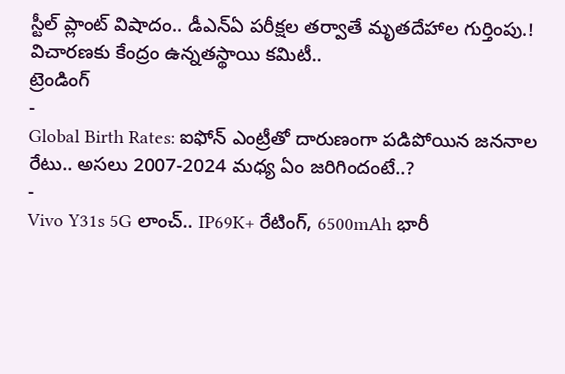స్టీల్ ప్లాంట్ విషాదం.. డీఎన్ఏ పరీక్షల తర్వాతే మృతదేహాల గుర్తింపు.! విచారణకు కేంద్రం ఉన్నతస్థాయి కమిటీ..
ట్రెండింగ్
-
Global Birth Rates: ఐఫోన్ ఎంట్రీతో దారుణంగా పడిపోయిన జననాల రేటు.. అసలు 2007-2024 మధ్య ఏం జరిగిందంటే..?
-
Vivo Y31s 5G లాంచ్.. IP69K+ రేటింగ్, 6500mAh భారీ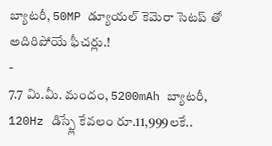బ్యాటరీ, 50MP డ్యూయల్ కెమెరా సెటప్ తో అదిరిపోయే ఫీచర్లు.!
-
7.7 మి.మీ. మందం, 5200mAh బ్యాటరీ, 120Hz డిస్ప్లే కేవలం రూ.11,999లకే..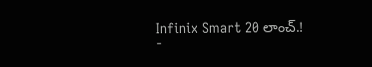Infinix Smart 20 లాంచ్.!
-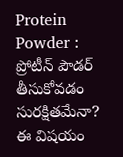Protein Powder : ప్రోటీన్ పౌడర్ తీసుకోవడం సురక్షితమేనా? ఈ విషయం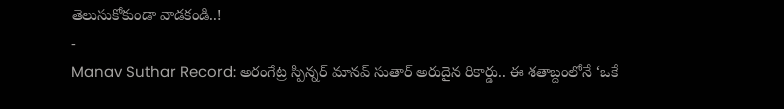తెలుసుకోకుండా వాడకండి..!
-
Manav Suthar Record: అరంగేట్ర స్పిన్నర్ మానవ్ సుతార్ అరుదైన రికార్డు.. ఈ శతాబ్దంలోనే ‘ఒకే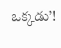ఒక్కడు’!